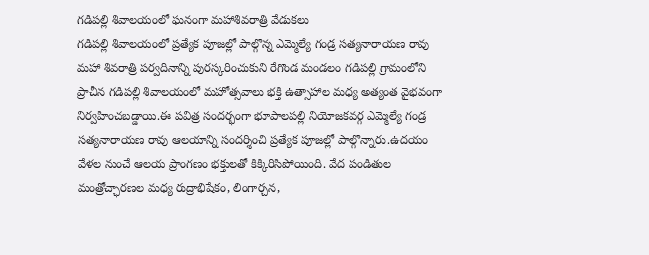గడిపల్లి శివాలయంలో ఘనంగా మహాశివరాత్రి వేడుకలు
గడిపల్లి శివాలయంలో ప్రత్యేక పూజల్లో పాల్గొన్న ఎమ్మెల్యే గండ్ర సత్యనారాయణ రావు
మహా శివరాత్రి పర్వదినాన్ని పురస్కరించుకుని రేగొండ మండలం గడిపల్లి గ్రామంలోని ప్రాచీన గడిపల్లి శివాలయంలో మహోత్సవాలు భక్తి ఉత్సాహాల మధ్య అత్యంత వైభవంగా నిర్వహించబడ్డాయి.ఈ పవిత్ర సందర్భంగా భూపాలపల్లి నియోజకవర్గ ఎమ్మెల్యే గండ్ర సత్యనారాయణ రావు ఆలయాన్ని సందర్శించి ప్రత్యేక పూజల్లో పాల్గొన్నారు.ఉదయం వేళల నుంచే ఆలయ ప్రాంగణం భక్తులతో కిక్కిరిసిపోయింది. వేద పండితుల మంత్రోచ్ఛారణల మధ్య రుద్రాభిషేకం, లింగార్చన,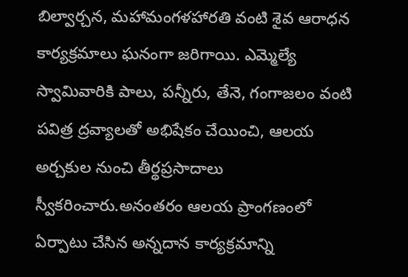బిల్వార్చన, మహామంగళహారతి వంటి శైవ ఆరాధన కార్యక్రమాలు ఘనంగా జరిగాయి. ఎమ్మెల్యే స్వామివారికి పాలు, పన్నీరు, తేనె, గంగాజలం వంటి పవిత్ర ద్రవ్యాలతో అభిషేకం చేయించి, ఆలయ అర్చకుల నుంచి తీర్థప్రసాదాలు స్వీకరించారు.అనంతరం ఆలయ ప్రాంగణంలో ఏర్పాటు చేసిన అన్నదాన కార్యక్రమాన్ని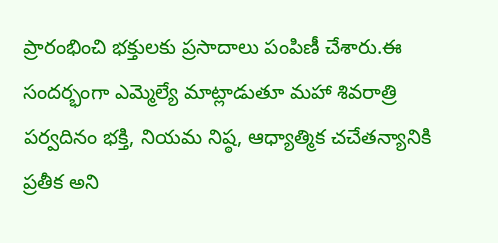ప్రారంభించి భక్తులకు ప్రసాదాలు పంపిణీ చేశారు.ఈ సందర్భంగా ఎమ్మెల్యే మాట్లాడుతూ మహా శివరాత్రి పర్వదినం భక్తి, నియమ నిష్ఠ, ఆధ్యాత్మిక చచేతన్యానికి ప్రతీక అని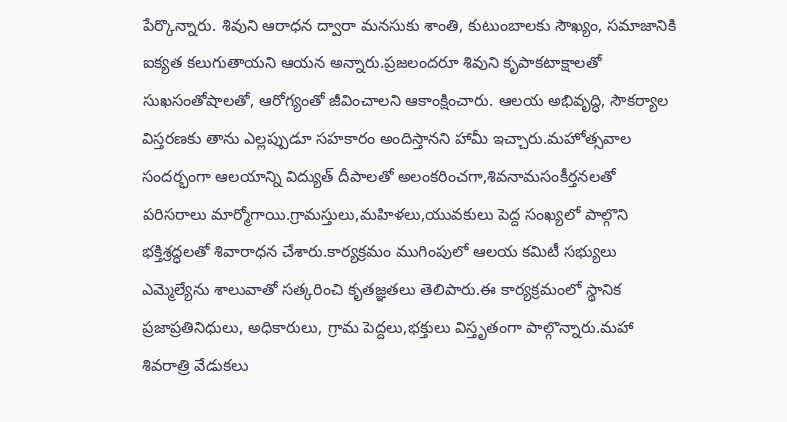పేర్కొన్నారు. శివుని ఆరాధన ద్వారా మనసుకు శాంతి, కుటుంబాలకు సౌఖ్యం, సమాజానికి ఐక్యత కలుగుతాయని ఆయన అన్నారు.ప్రజలందరూ శివుని కృపాకటాక్షాలతో సుఖసంతోషాలతో, ఆరోగ్యంతో జీవించాలని ఆకాంక్షించారు. ఆలయ అభివృద్ధి, సౌకర్యాల విస్తరణకు తాను ఎల్లప్పుడూ సహకారం అందిస్తానని హామీ ఇచ్చారు.మహోత్సవాల సందర్భంగా ఆలయాన్ని విద్యుత్ దీపాలతో అలంకరించగా,శివనామసంకీర్తనలతో పరిసరాలు మార్మోగాయి.గ్రామస్తులు,మహిళలు,యువకులు పెద్ద సంఖ్యలో పాల్గొని భక్తిశ్రద్ధలతో శివారాధన చేశారు.కార్యక్రమం ముగింపులో ఆలయ కమిటీ సభ్యులు ఎమ్మెల్యేను శాలువాతో సత్కరించి కృతజ్ఞతలు తెలిపారు.ఈ కార్యక్రమంలో స్థానిక ప్రజాప్రతినిధులు, అధికారులు, గ్రామ పెద్దలు,భక్తులు విస్తృతంగా పాల్గొన్నారు.మహా శివరాత్రి వేడుకలు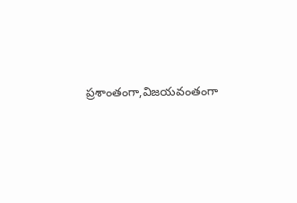ప్రశాంతంగా,విజయవంతంగా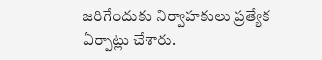జరిగేందుకు నిర్వాహకులు ప్రత్యేక ఏర్పాట్లు చేశారు.